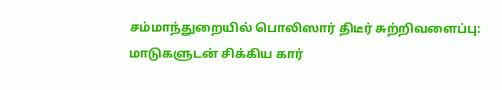சம்மாந்துறையில் பொலிஸார் திடீர் சுற்றிவளைப்பு: மாடுகளுடன் சிக்கிய கார்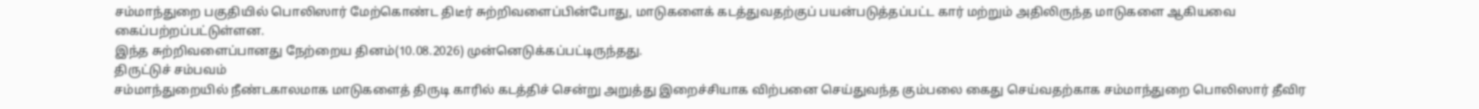சம்மாந்துறை பகுதியில் பொலிஸார் மேற்கொண்ட திடீர் சுற்றிவளைப்பின்போது, மாடுகளைக் கடத்துவதற்குப் பயன்படுத்தப்பட்ட கார் மற்றும் அதிலிருந்த மாடுகளை ஆகியவை கைப்பற்றப்பட்டுள்ளன.
இந்த சுற்றிவளைப்பானது நேற்றைய தினம்(10.08.2026) முன்னெடுக்கப்பட்டிருந்தது.
திருட்டுச் சம்பவம்
சம்மாந்துறையில் நீண்டகாலமாக மாடுகளைத் திருடி காரில் கடத்திச் சென்று அறுத்து இறைச்சியாக விற்பனை செய்துவந்த கும்பலை கைது செய்வதற்காக சம்மாந்துறை பொலிஸார் தீவிர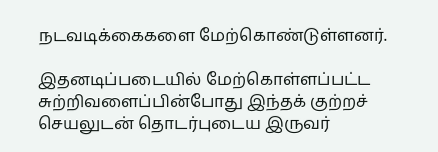நடவடிக்கைகளை மேற்கொண்டுள்ளனர்.

இதனடிப்படையில் மேற்கொள்ளப்பட்ட சுற்றிவளைப்பின்போது இந்தக் குற்றச் செயலுடன் தொடர்புடைய இருவர்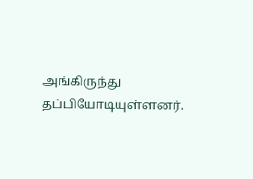அங்கிருந்து தப்பியோடியுள்ளனர்.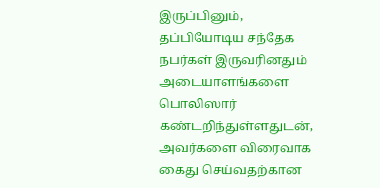இருப்பினும், தப்பியோடிய சந்தேக நபர்கள் இருவரினதும் அடையாளங்களை பொலிஸார் கண்டறிந்துள்ளதுடன், அவர்களை விரைவாக கைது செய்வதற்கான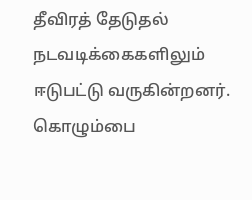தீவிரத் தேடுதல் நடவடிக்கைகளிலும் ஈடுபட்டு வருகின்றனர்.
கொழும்பை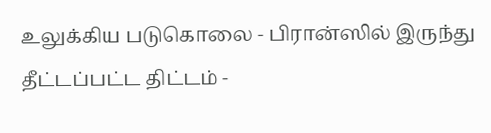உலுக்கிய படுகொலை - பிரான்ஸில் இருந்து தீட்டப்பட்ட திட்டம் -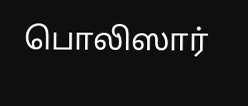பொலிஸார்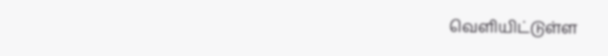வெளியிட்டுள்ள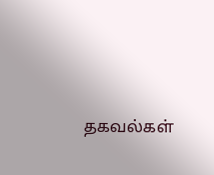தகவல்கள்